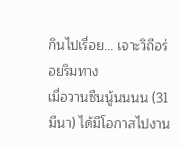กินไปเรื่อย… เจาะวิถีอร่อยริมทาง
เมื่อวานซืนนู้นนนน (31 มีนา) ได้มีโอกาสไปงาน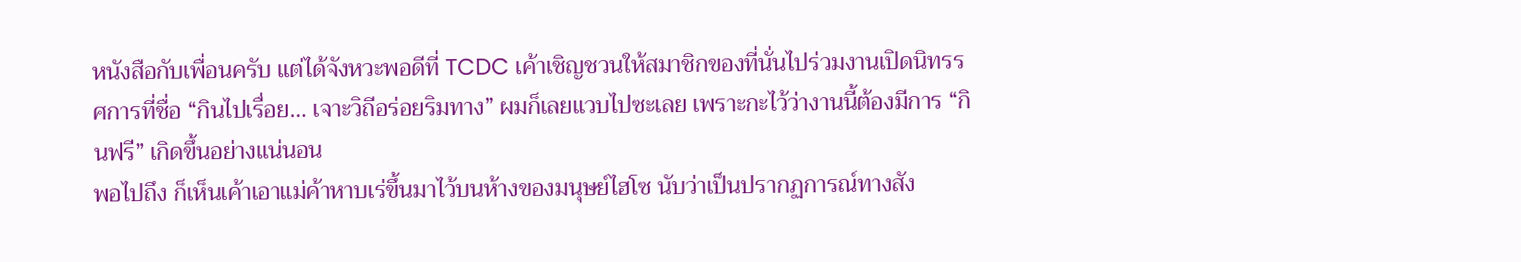หนังสือกับเพื่อนครับ แต่ได้จังหวะพอดีที่ TCDC เค้าเชิญชวนให้สมาชิกของที่นั่นไปร่วมงานเปิดนิทรรศการที่ชื่อ “กินไปเรื่อย… เจาะวิถีอร่อยริมทาง” ผมก็เลยแวบไปซะเลย เพราะกะไว้ว่างานนี้ต้องมีการ “กินฟรี” เกิดขึ้นอย่างแน่นอน
พอไปถึง ก็เห็นเค้าเอาแม่ค้าหาบเร่ขึ้นมาไว้บนห้างของมนุษย์ไฮโซ นับว่าเป็นปรากฏการณ์ทางสัง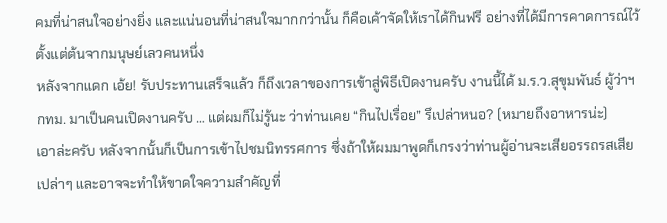คมที่น่าสนใจอย่างยิ่ง และแน่นอนที่น่าสนใจมากกว่านั้น ก็คือเค้าจัดให้เราได้กินฟรี อย่างที่ได้มีการคาดการณ์ไว้ตั้งแต่ต้นจากมนุษย์เลวคนหนึ่ง
หลังจากแดก เอ้ย! รับประทานเสร็จแล้ว ก็ถึงเวลาของการเข้าสู่พิธีเปิดงานครับ งานนี้ได้ ม.ร.ว.สุขุมพันธ์ ผู้ว่าฯ กทม. มาเป็นคนเปิดงานครับ … แต่ผมก็ไม่รู้นะ ว่าท่านเคย “กินไปเรื่อย” รึเปล่าหนอ? (หมายถึงอาหารน่ะ)
เอาล่ะครับ หลังจากนั้นก็เป็นการเข้าไปชมนิทรรศการ ซึ่งถ้าให้ผมมาพูดก็เกรงว่าท่านผู้อ่านจะเสียอรรถรสเสียเปล่าๆ และอาจจะทำให้ขาดใจความสำคัญที่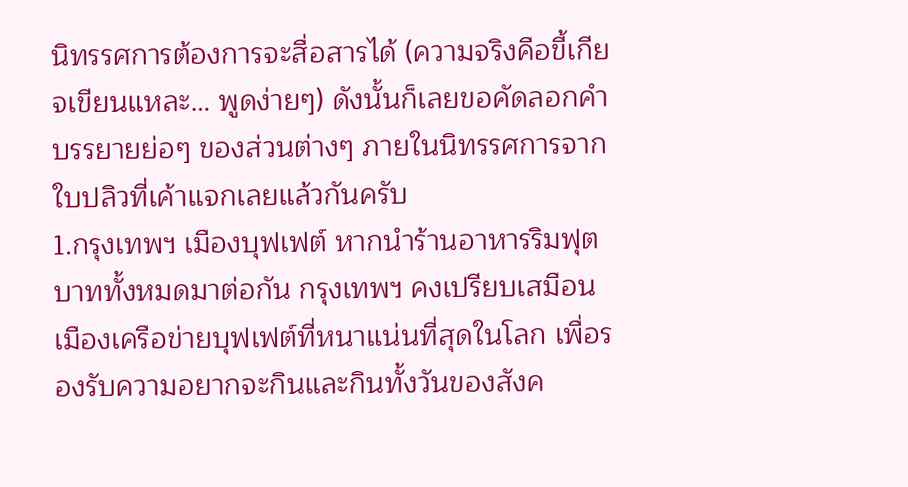นิทรรศการต้องการจะสื่อสารได้ (ความจริงคือขี้เกียจเขียนแหละ… พูดง่ายๆ) ดังนั้นก็เลยขอคัดลอกคำบรรยายย่อๆ ของส่วนต่างๆ ภายในนิทรรศการจากใบปลิวที่เค้าแจกเลยแล้วกันครับ
1.กรุงเทพฯ เมืองบุฟเฟต์ หากนำร้านอาหารริมฟุตบาททั้งหมดมาต่อกัน กรุงเทพฯ คงเปรียบเสมือนเมืองเครือข่ายบุฟเฟต์ที่หนาแน่นที่สุดในโลก เพื่อรองรับความอยากจะกินและกินทั้งวันของสังค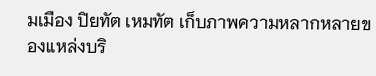มเมือง ปิยทัต เหมทัต เก็บภาพความหลากหลายของแหล่งบริ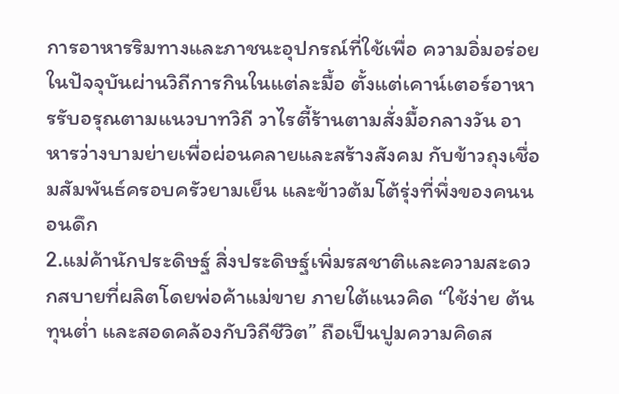การอาหารริมทางและภาชนะอุปกรณ์ที่ใช้เพื่อ ความอิ่มอร่อยในปัจจุบันผ่านวิถีการกินในแต่ละมื้อ ตั้งแต่เคาน์เตอร์อาหารรับอรุณตามแนวบาทวิถี วาไรตี้ร้านตามสั่งมื้อกลางวัน อาหารว่างบามย่ายเพื่อผ่อนคลายและสร้างสังคม กับข้าวถุงเชื่อมสัมพันธ์ครอบครัวยามเย็น และข้าวต้มโต้รุ่งที่พึ่งของคนนอนดึก
2.แม่ค้านักประดิษฐ์ สิ่งประดิษฐ์เพิ่มรสชาติและความสะดวกสบายที่ผลิตโดยพ่อค้าแม่ขาย ภายใต้แนวคิด “ใช้ง่าย ต้นทุนต่ำ และสอดคล้องกับวิถีชีวิต” ถือเป็นปูมความคิดส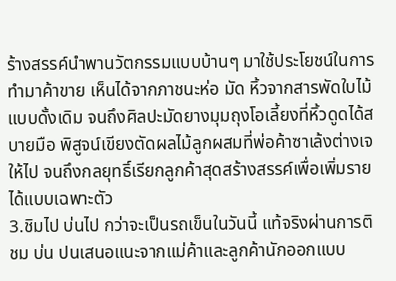ร้างสรรค์นำพานวัตกรรมแบบบ้านๆ มาใช้ประโยชน์ในการทำมาค้าขาย เห็นได้จากภาชนะห่อ มัด หิ้วจากสารพัดใบไม้แบบดั้งเดิม จนถึงศิลปะมัดยางมุมถุงโอเลี้ยงที่หิ้วดูดได้สบายมือ พิสูจน์เขียงตัดผลไม้ลูกผสมที่พ่อค้าซาเล้งต่างเจให้ไป จนถึงกลยุทธิ์เรียกลูกค้าสุดสร้างสรรค์เพื่อเพิ่มรายได้แบบเฉพาะตัว
3.ชิมไป บ่นไป กว่าจะเป็นรถเข็นในวันนี้ แท้จริงผ่านการติ ชม บ่น ปนเสนอแนะจากแม่ค้าและลูกค้านักออกแบบ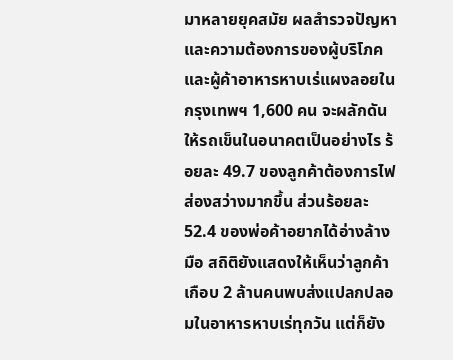มาหลายยุคสมัย ผลสำรวจปัญหาและความต้องการของผู้บริโภคและผู้ค้าอาหารหาบเร่แผงลอยใน กรุงเทพฯ 1,600 คน จะผลักดันให้รถเข็นในอนาคตเป็นอย่างไร ร้อยละ 49.7 ของลูกค้าต้องการไฟส่องสว่างมากขึ้น ส่วนร้อยละ 52.4 ของพ่อค้าอยากได้อ่างล้างมือ สถิติยังแสดงให้เห็นว่าลูกค้าเกือบ 2 ล้านคนพบส่งแปลกปลอมในอาหารหาบเร่ทุกวัน แต่ก็ยัง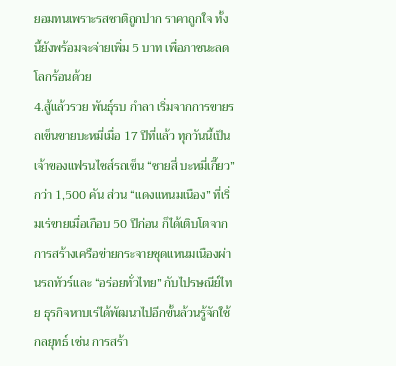ยอมทนเพราะรสชาติถูกปาก ราคาถูกใจ ทั้งนี้ยังพร้อมจะจ่ายเพิ่ม 5 บาท เพื่อภาชนะลดโลกร้อนด้วย
4.สู้แล้วรวย พันธุ์รบ กำลา เริ่มจากการขายรถเข็นขายบะหมี่เมื่อ 17 ปีที่แล้ว ทุกวันนี้เป็นเจ้าของแฟรนไชส์รถเข็น “ชายสี่ บะหมี่เกี๊ยว” กว่า 1,500 คัน ส่วน “แดงแหนมเนือง” ที่เริ่มเร่ขายเมื่อเกือบ 50 ปีก่อน ก็ได้เติบโตจากการสร้างเครือข่ายกระจายชุดแหนมเนืองผ่านรถทัวร์และ “อร่อยทั่วไทย” กับไปรษณีย์ไทย ธุรกิจหาบเร่ได้พัฒนาไปอีกขั้นล้วนรู้จักใช้กลยุทธ์ เช่น การสร้า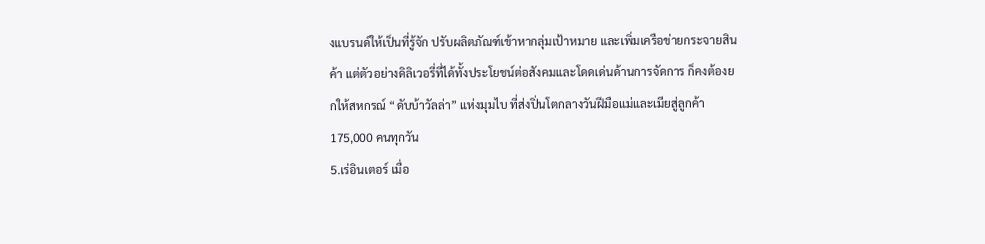งแบรนด์ให้เป็นที่รู้จัก ปรับผลิตภัณฑ์เข้าหากลุ่มเป้าหมาย และเพิ่มเครือข่ายกระจายสินค้า แต่ตัวอย่างดิลิเวอรี่ที่ได้ทั้งประโยชน์ต่อสังคมและโดดเด่นด้านการจัดการ ก็คงต้องยกให้สหกรณ์ “ดับบ้าวัลล่า” แห่งมุมไบ ที่ส่งปิ่นโตกลางวันฝีมือแม่และเมียสู่ลูกค้า 175,000 คนทุกวัน
5.เร่อินเตอร์ เมื่อ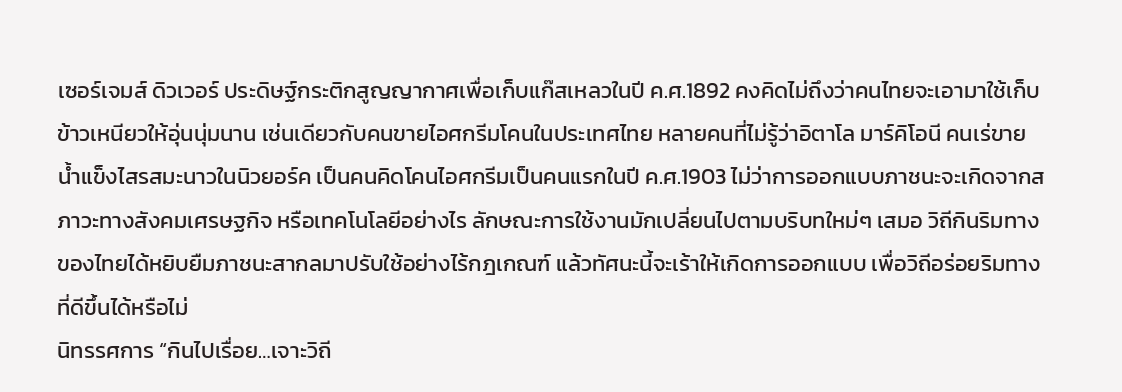เซอร์เจมส์ ดิวเวอร์ ประดิษฐ์กระติกสูญญากาศเพื่อเก็บแก๊สเหลวในปี ค.ศ.1892 คงคิดไม่ถึงว่าคนไทยจะเอามาใช้เก็บข้าวเหนียวให้อุ่นนุ่มนาน เช่นเดียวกับคนขายไอศกรีมโคนในประเทศไทย หลายคนที่ไม่รู้ว่าอิตาโล มาร์คิโอนี คนเร่ขายน้ำแข็งไสรสมะนาวในนิวยอร์ค เป็นคนคิดโคนไอศกรีมเป็นคนแรกในปี ค.ศ.1903 ไม่ว่าการออกแบบภาชนะจะเกิดจากสภาวะทางสังคมเศรษฐกิจ หรือเทคโนโลยีอย่างไร ลักษณะการใช้งานมักเปลี่ยนไปตามบริบทใหม่ๆ เสมอ วิถีกินริมทางของไทยได้หยิบยืมภาชนะสากลมาปรับใช้อย่างไร้กฎเกณฑ์ แล้วทัศนะนี้จะเร้าให้เกิดการออกแบบ เพื่อวิถีอร่อยริมทางที่ดีขึ้นได้หรือไม่
นิทรรศการ “กินไปเรื่อย…เจาะวิถี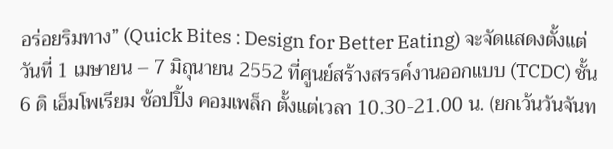อร่อยริมทาง” (Quick Bites : Design for Better Eating) จะจัดแสดงตั้งแต่วันที่ 1 เมษายน – 7 มิถุนายน 2552 ที่ศูนย์สร้างสรรค์งานออกแบบ (TCDC) ชั้น 6 ดิ เอ็มโพเรียม ช้อปปิ้ง คอมเพล็ก ตั้งแต่เวลา 10.30-21.00 น. (ยกเว้นวันจันท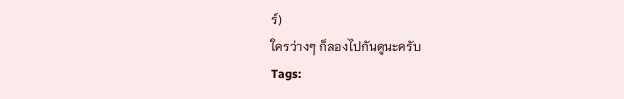ร์)
ใครว่างๆ ก็ลองไปกันดูนะครับ
Tags: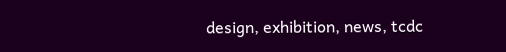design, exhibition, news, tcdc